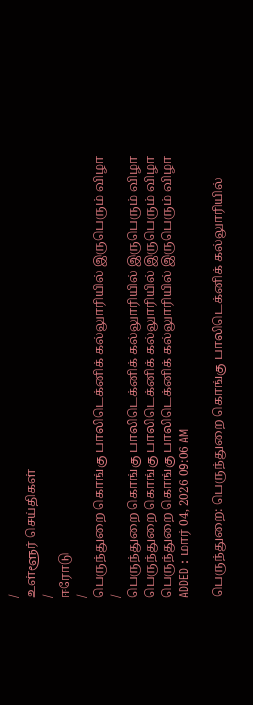/
உள்ளூர் செய்திகள்
/
ஈரோடு
/
பெருந்துறை கொங்கு பாலிடெக்னிக் கல்லுாரியில் இருபெரும் விழா
/
பெருந்துறை கொங்கு பாலிடெக்னிக் கல்லுாரியில் இருபெரும் விழா
பெருந்துறை கொங்கு பாலிடெக்னிக் கல்லுாரியில் இருபெரும் விழா
பெருந்துறை கொங்கு பாலிடெக்னிக் கல்லுாரியில் இருபெரும் விழா
ADDED : மார் 04, 2026 09:06 AM

பெருந்துறை: பெருந்துறை கொங்கு பாலிடெக்னிக் கல்லுாரியில்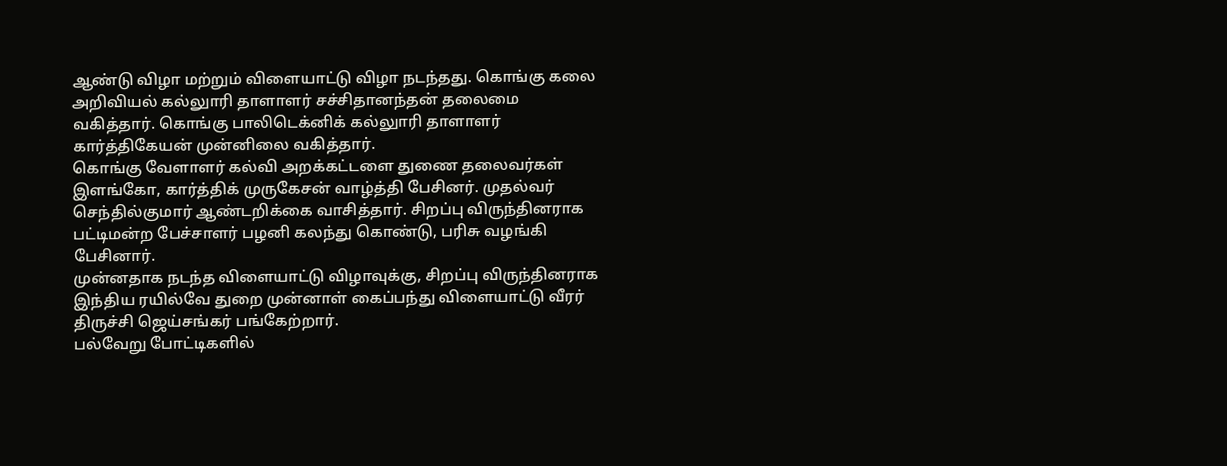ஆண்டு விழா மற்றும் விளையாட்டு விழா நடந்தது. கொங்கு கலை அறிவியல் கல்லுாரி தாளாளர் சச்சிதானந்தன் தலைமை வகித்தார். கொங்கு பாலிடெக்னிக் கல்லுாரி தாளாளர் கார்த்திகேயன் முன்னிலை வகித்தார்.
கொங்கு வேளாளர் கல்வி அறக்கட்டளை துணை தலைவர்கள் இளங்கோ, கார்த்திக் முருகேசன் வாழ்த்தி பேசினர். முதல்வர் செந்தில்குமார் ஆண்டறிக்கை வாசித்தார். சிறப்பு விருந்தினராக பட்டிமன்ற பேச்சாளர் பழனி கலந்து கொண்டு, பரிசு வழங்கி பேசினார்.
முன்னதாக நடந்த விளையாட்டு விழாவுக்கு, சிறப்பு விருந்தினராக இந்திய ரயில்வே துறை முன்னாள் கைப்பந்து விளையாட்டு வீரர் திருச்சி ஜெய்சங்கர் பங்கேற்றார்.
பல்வேறு போட்டிகளில்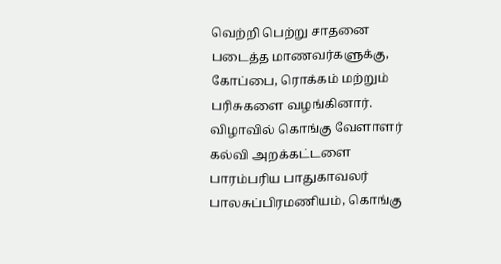வெற்றி பெற்று சாதனை படைத்த மாணவர்களுக்கு, கோப்பை, ரொக்கம் மற்றும் பரிசுகளை வழங்கினார். விழாவில் கொங்கு வேளாளர் கல்வி அறக்கட்டளை பாரம்பரிய பாதுகாவலர் பாலசுப்பிரமணியம், கொங்கு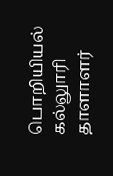பொறியியல் கல்லுாரி தாளாளர்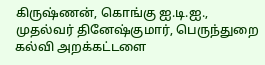கிருஷ்ணன், கொங்கு ஐ.டி.ஐ., முதல்வர் தினேஷ்குமார், பெருந்துறை கல்வி அறக்கட்டளை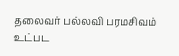தலைவர் பல்லவி பரமசிவம் உட்பட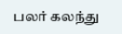பலர் கலந்து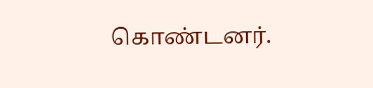கொண்டனர்.